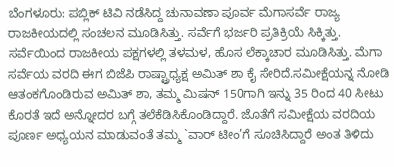ಬೆಂಗಳೂರು: ಪಬ್ಲಿಕ್ ಟಿವಿ ನಡೆಸಿದ್ದ ಚುನಾವಣಾ ಪೂರ್ವ ಮೆಗಾಸರ್ವೆ ರಾಜ್ಯ ರಾಜಕೀಯದಲ್ಲಿ ಸಂಚಲನ ಮೂಡಿಸಿತ್ತು. ಸರ್ವೆಗೆ ಭರ್ಜರಿ ಪ್ರತಿಕ್ರಿಯೆ ಸಿಕ್ಕಿತ್ತು. ಸರ್ವೆಯಿಂದ ರಾಜಕೀಯ ಪಕ್ಷಗಳಲ್ಲಿ ತಳಮಳ, ಹೊಸ ಲೆಕ್ಕಾಚಾರ ಮೂಡಿಸಿತ್ತು. ಮೆಗಾ ಸರ್ವೆಯ ವರದಿ ಈಗ ಬಿಜೆಪಿ ರಾಷ್ಟ್ರಾಧ್ಯಕ್ಷ ಅಮಿತ್ ಶಾ ಕೈ ಸೇರಿದೆ.ಸಮೀಕ್ಷೆಯನ್ನ ನೋಡಿ ಆತಂಕಗೊಂಡಿರುವ ಅಮಿತ್ ಶಾ, ತಮ್ಮ ಮಿಷನ್ 150ಗಾಗಿ ಇನ್ನು 35 ರಿಂದ 40 ಸೀಟು ಕೊರತೆ ಇದೆ ಅನ್ನೋದರ ಬಗ್ಗೆ ತಲೆಕೆಡಿಸಿಕೊಂಡಿದ್ದಾರೆ. ಜೊತೆಗೆ ಸಮೀಕ್ಷೆಯ ವರದಿಯ ಪೂರ್ಣ ಅಧ್ಯಯನ ಮಾಡುವಂತೆ ತಮ್ಮ `ವಾರ್ ಟೀಂ’ಗೆ ಸೂಚಿಸಿದ್ದಾರೆ ಅಂತ ತಿಳಿದು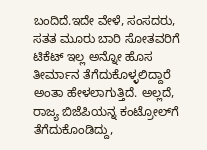ಬಂದಿದೆ.ಇದೇ ವೇಳೆ, ಸಂಸದರು, ಸತತ ಮೂರು ಬಾರಿ ಸೋತವರಿಗೆ ಟಿಕೆಟ್ ಇಲ್ಲ ಅನ್ನೋ ಹೊಸ ತೀರ್ಮಾನ ತೆಗೆದುಕೊಳ್ಳಲಿದ್ದಾರೆ ಅಂತಾ ಹೇಳಲಾಗುತ್ತಿದೆ. ಅಲ್ಲದೆ, ರಾಜ್ಯ ಬಿಜೆಪಿಯನ್ನ ಕಂಟ್ರೋಲ್‍ಗೆ ತೆಗೆದುಕೊಂಡಿದ್ದು,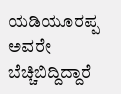ಯಡಿಯೂರಪ್ಪ ಅವರೇ ಬೆಚ್ಚಿಬಿದ್ದಿದ್ದಾರೆ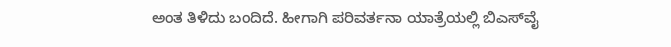ಅಂತ ತಿಳಿದು ಬಂದಿದೆ. ಹೀಗಾಗಿ ಪರಿವರ್ತನಾ ಯಾತ್ರೆಯಲ್ಲಿ ಬಿಎಸ್‍ವೈ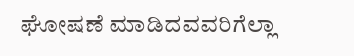ಘೋಷಣೆ ಮಾಡಿದವವರಿಗೆಲ್ಲಾ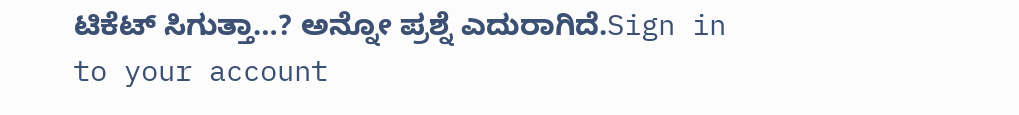ಟಿಕೆಟ್ ಸಿಗುತ್ತಾ…? ಅನ್ನೋ ಪ್ರಶ್ನೆ ಎದುರಾಗಿದೆ.Sign in to your account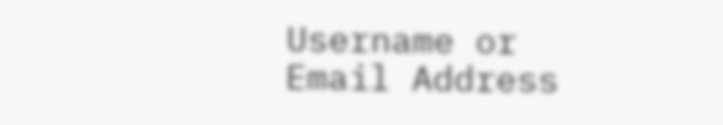Username or Email Address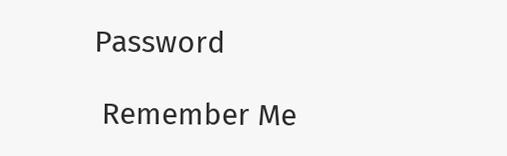Password

 Remember Me